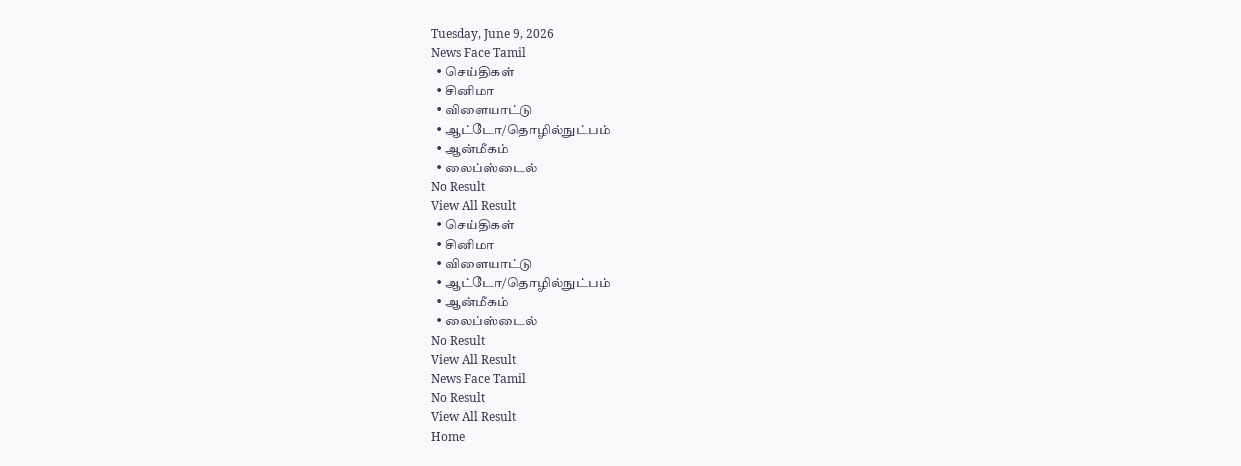Tuesday, June 9, 2026
News Face Tamil
  • செய்திகள்
  • சினிமா
  • விளையாட்டு
  • ஆட்டோ/தொழில்நுட்பம்
  • ஆன்மீகம்
  • லைப்ஸ்டைல்
No Result
View All Result
  • செய்திகள்
  • சினிமா
  • விளையாட்டு
  • ஆட்டோ/தொழில்நுட்பம்
  • ஆன்மீகம்
  • லைப்ஸ்டைல்
No Result
View All Result
News Face Tamil
No Result
View All Result
Home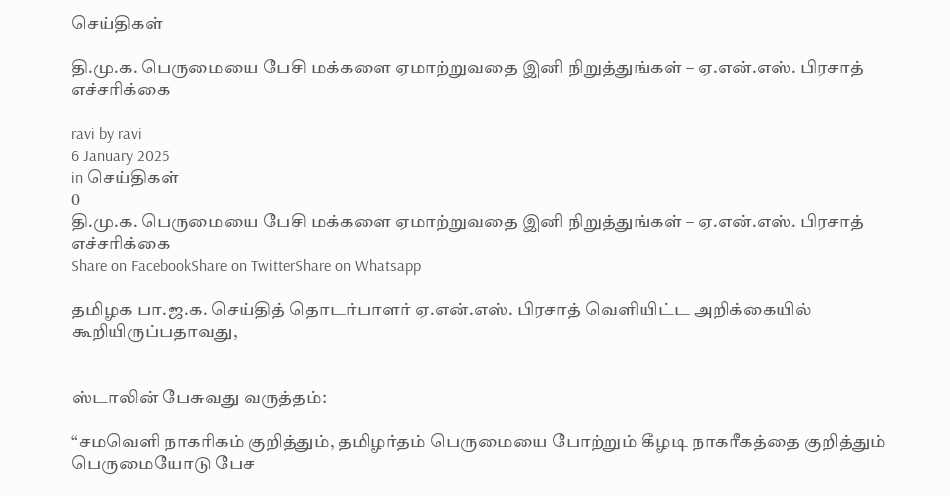செய்திகள்

தி.மு.க. பெருமையை பேசி மக்களை ஏமாற்றுவதை இனி நிறுத்துங்கள் – ஏ.என்.எஸ். பிரசாத் எச்சரிக்கை

ravi by ravi
6 January 2025
in செய்திகள்
0
தி.மு.க. பெருமையை பேசி மக்களை ஏமாற்றுவதை இனி நிறுத்துங்கள் – ஏ.என்.எஸ். பிரசாத் எச்சரிக்கை
Share on FacebookShare on TwitterShare on Whatsapp

தமிழக பா.ஜ.க. செய்தித் தொடர்பாளர் ஏ.என்.எஸ். பிரசாத் வெளியிட்ட அறிக்கையில் கூறியிருப்பதாவது,


ஸ்டாலின் பேசுவது வருத்தம்:

“சமவெளி நாகரிகம் குறித்தும், தமிழர்தம் பெருமையை போற்றும் கீழடி நாகரீகத்தை குறித்தும் பெருமையோடு பேச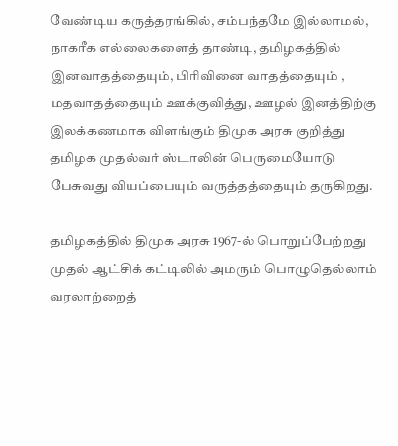வேண்டிய கருத்தரங்கில், சம்பந்தமே இல்லாமல், நாகரீக எல்லைகளைத் தாண்டி, தமிழகத்தில் இனவாதத்தையும், பிரிவினை வாதத்தையும் , மதவாதத்தையும் ஊக்குவித்து, ஊழல் இனத்திற்கு இலக்கணமாக விளங்கும் திமுக அரசு குறித்து தமிழக முதல்வர் ஸ்டாலின் பெருமையோடு பேசுவது வியப்பையும் வருத்தத்தையும் தருகிறது.

தமிழகத்தில் திமுக அரசு 1967-ல் பொறுப்பேற்றது முதல் ஆட்சிக் கட்டிலில் அமரும் பொழுதெல்லாம் வரலாற்றைத்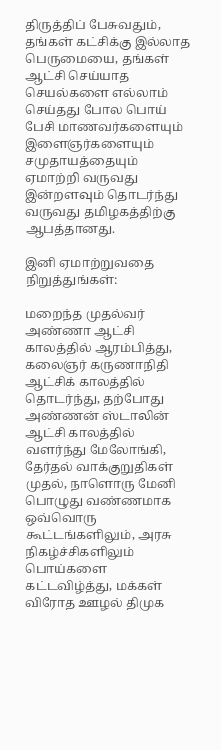திருத்திப் பேசுவதும், தங்கள் கட்சிக்கு இல்லாத பெருமையை, தங்கள் ஆட்சி செய்யாத செயல்களை எல்லாம் செய்தது போல பொய் பேசி மாணவர்களையும் இளைஞர்களையும் சமுதாயத்தையும் ஏமாற்றி வருவது இன்றளவும் தொடர்ந்து வருவது தமிழகத்திற்கு ஆபத்தானது.

இனி ஏமாற்றுவதை நிறுத்துங்கள்:

மறைந்த முதல்வர் அண்ணா ஆட்சி காலத்தில் ஆரம்பித்து, கலைஞர் கருணாநிதி ஆட்சிக் காலத்தில் தொடர்ந்து, தற்போது அண்ணன் ஸ்டாலின் ஆட்சி காலத்தில் வளர்ந்து மேலோங்கி, தேர்தல் வாக்குறுதிகள் முதல், நாளொரு மேனி பொழுது வண்ணமாக ஒவ்வொரு கூட்டங்களிலும், அரசு நிகழ்ச்சிகளிலும் பொய்களை கட்டவிழ்த்து, மக்கள் விரோத ஊழல் திமுக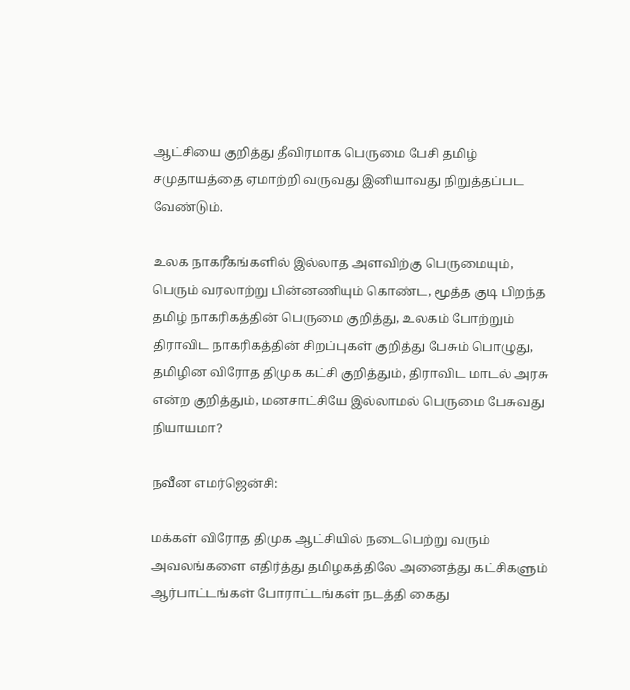ஆட்சியை குறித்து தீவிரமாக பெருமை பேசி தமிழ் சமுதாயத்தை ஏமாற்றி வருவது இனியாவது நிறுத்தப்பட வேண்டும்.

உலக நாகரீகங்களில் இல்லாத அளவிற்கு பெருமையும், பெரும் வரலாற்று பின்னணியும் கொண்ட, மூத்த குடி பிறந்த தமிழ் நாகரிகத்தின் பெருமை குறித்து, உலகம் போற்றும் திராவிட நாகரிகத்தின் சிறப்புகள் குறித்து பேசும் பொழுது, தமிழின விரோத திமுக கட்சி குறித்தும், திராவிட மாடல் அரசு என்ற குறித்தும், மனசாட்சியே இல்லாமல் பெருமை பேசுவது நியாயமா?

நவீன எமர்ஜென்சி:

மக்கள் விரோத திமுக ஆட்சியில் நடைபெற்று வரும் அவலங்களை எதிர்த்து தமிழகத்திலே அனைத்து கட்சிகளும் ஆர்பாட்டங்கள் போராட்டங்கள் நடத்தி கைது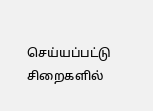செய்யப்பட்டு சிறைகளில்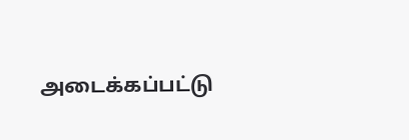அடைக்கப்பட்டு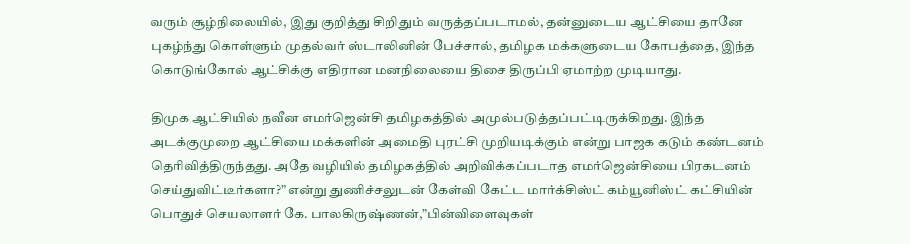வரும் சூழ்நிலையில், இது குறித்து சிறிதும் வருத்தப்படாமல், தன்னுடைய ஆட்சியை தானே புகழ்ந்து கொள்ளும் முதல்வர் ஸ்டாலினின் பேச்சால், தமிழக மக்களுடைய கோபத்தை, இந்த கொடுங்கோல் ஆட்சிக்கு எதிரான மனநிலையை திசை திருப்பி ஏமாற்ற முடியாது.

திமுக ஆட்சியில் நவீன எமர்ஜென்சி தமிழகத்தில் அமுல்படுத்தப்பட்டிருக்கிறது. இந்த அடக்குமுறை ஆட்சியை மக்களின் அமைதி புரட்சி முறியடிக்கும் என்று பாஜக கடும் கண்டனம் தெரிவித்திருந்தது. அதே வழியில் தமிழகத்தில் அறிவிக்கப்படாத எமர்ஜென்சியை பிரகடனம் செய்துவிட்டீர்களா?” என்று துணிச்சலுடன் கேள்வி கேட்ட மார்க்சிஸ்ட் கம்யூனிஸ்ட் கட்சியின் பொதுச் செயலாளர் கே. பாலகிருஷ்ணன்,”பின்விளைவுகள்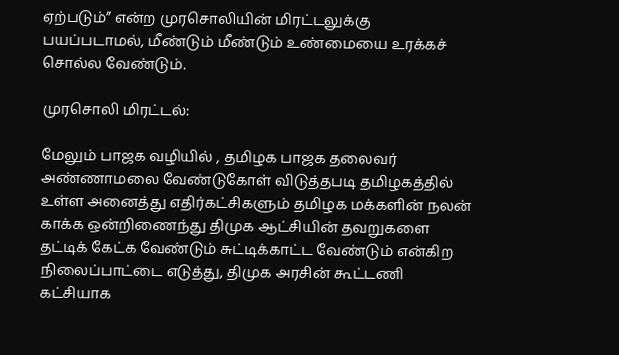ஏற்படும்” என்ற முரசொலியின் மிரட்டலுக்கு பயப்படாமல், மீண்டும் மீண்டும் உண்மையை உரக்கச் சொல்ல வேண்டும்.

முரசொலி மிரட்டல்:

மேலும் பாஜக வழியில் , தமிழக பாஜக தலைவர் அண்ணாமலை வேண்டுகோள் விடுத்தபடி தமிழகத்தில் உள்ள அனைத்து எதிர்கட்சிகளும் தமிழக மக்களின் நலன் காக்க ஒன்றிணைந்து திமுக ஆட்சியின் தவறுகளை தட்டிக் கேட்க வேண்டும் சுட்டிக்காட்ட வேண்டும் என்கிற நிலைப்பாட்டை எடுத்து, திமுக அரசின் கூட்டணி கட்சியாக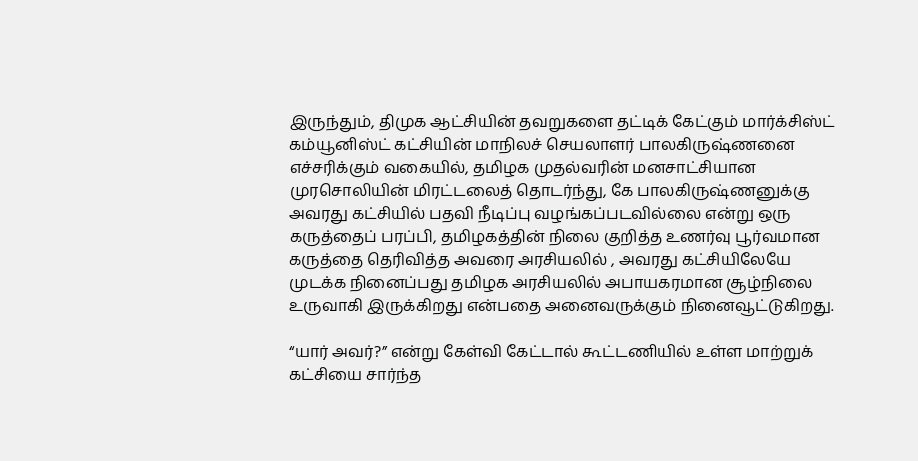இருந்தும், திமுக ஆட்சியின் தவறுகளை தட்டிக் கேட்கும் மார்க்சிஸ்ட் கம்யூனிஸ்ட் கட்சியின் மாநிலச் செயலாளர் பாலகிருஷ்ணனை எச்சரிக்கும் வகையில், தமிழக முதல்வரின் மனசாட்சியான முரசொலியின் மிரட்டலைத் தொடர்ந்து, கே பாலகிருஷ்ணனுக்கு அவரது கட்சியில் பதவி நீடிப்பு வழங்கப்படவில்லை என்று ஒரு கருத்தைப் பரப்பி, தமிழகத்தின் நிலை குறித்த உணர்வு பூர்வமான கருத்தை தெரிவித்த அவரை அரசியலில் , அவரது கட்சியிலேயே முடக்க நினைப்பது தமிழக அரசியலில் அபாயகரமான சூழ்நிலை உருவாகி இருக்கிறது என்பதை அனைவருக்கும் நினைவூட்டுகிறது.

“யார் அவர்?” என்று கேள்வி கேட்டால் கூட்டணியில் உள்ள மாற்றுக் கட்சியை சார்ந்த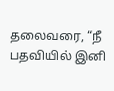தலைவரை, “நீ பதவியில் இனி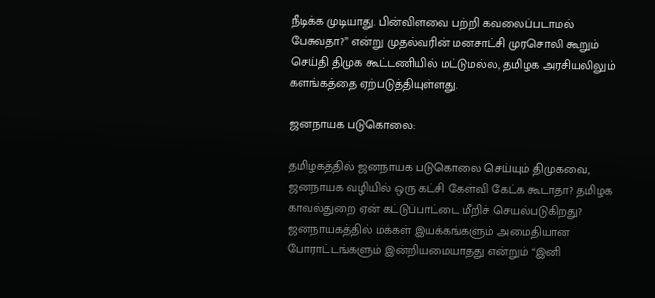நீடிக்க முடியாது. பின்விளவை பற்றி கவலைப்படாமல் பேசுவதா?” என்று முதல்வரின் மனசாட்சி முரசொலி கூறும் செய்தி திமுக கூட்டணியில் மட்டுமல்ல, தமிழக அரசியலிலும் களங்கத்தை ஏற்படுத்தியுள்ளது.

ஜனநாயக படுகொலை:

தமிழகத்தில் ஜனநாயக படுகொலை செய்யும் திமுகவை, ஜனநாயக வழியில் ஒரு கட்சி கேள்வி கேட்க கூடாதா? தமிழக காவல்துறை ஏன் கட்டுப்பாட்டை மீறிச் செயல்படுகிறது? ஜனநாயகத்தில் மக்கள் இயக்கங்களும் அமைதியான போராட்டங்களும் இன்றியமையாதது என்றும் “இனி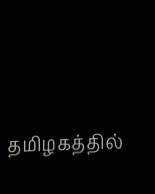தமிழகத்தில்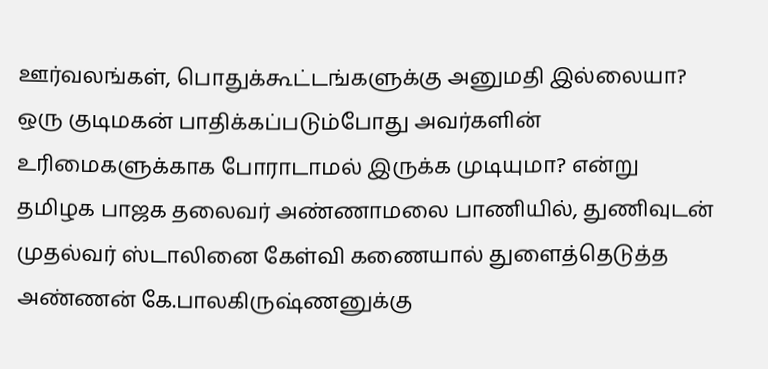ஊர்வலங்கள், பொதுக்கூட்டங்களுக்கு அனுமதி இல்லையா? ஒரு குடிமகன் பாதிக்கப்படும்போது அவர்களின் உரிமைகளுக்காக போராடாமல் இருக்க முடியுமா? என்று தமிழக பாஜக தலைவர் அண்ணாமலை பாணியில், துணிவுடன் முதல்வர் ஸ்டாலினை கேள்வி கணையால் துளைத்தெடுத்த அண்ணன் கே.பாலகிருஷ்ணனுக்கு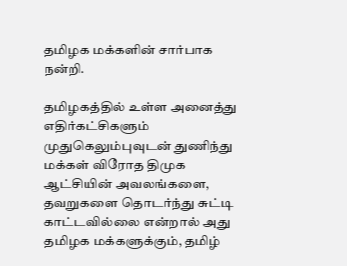தமிழக மக்களின் சார்பாக நன்றி.

தமிழகத்தில் உள்ள அனைத்து எதிர்கட்சிகளும் முதுகெலும்புவுடன் துணிந்து மக்கள் விரோத திமுக ஆட்சியின் அவலங்களை, தவறுகளை தொடர்ந்து சுட்டி காட்டவில்லை என்றால் அது தமிழக மக்களுக்கும், தமிழ்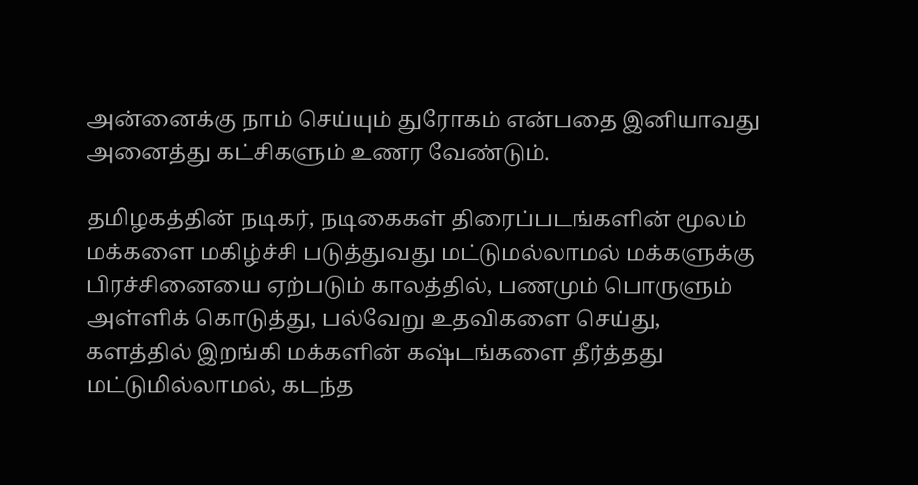அன்னைக்கு நாம் செய்யும் துரோகம் என்பதை இனியாவது அனைத்து கட்சிகளும் உணர வேண்டும்.

தமிழகத்தின் நடிகர், நடிகைகள் திரைப்படங்களின் மூலம் மக்களை மகிழ்ச்சி படுத்துவது மட்டுமல்லாமல் மக்களுக்கு பிரச்சினையை ஏற்படும் காலத்தில், பணமும் பொருளும் அள்ளிக் கொடுத்து, பல்வேறு உதவிகளை செய்து, களத்தில் இறங்கி மக்களின் கஷ்டங்களை தீர்த்தது மட்டுமில்லாமல், கடந்த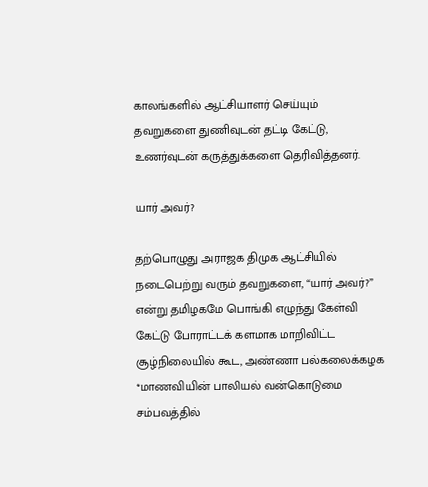காலங்களில் ஆட்சியாளர் செய்யும் தவறுகளை துணிவுடன் தட்டி கேட்டு, உணர்வுடன் கருத்துக்களை தெரிவித்தனர்.

யார் அவர்?

தற்பொழுது அராஜக திமுக ஆட்சியில் நடைபெற்று வரும் தவறுகளை, “யார் அவர்?” என்று தமிழகமே பொங்கி எழுந்து கேள்வி கேட்டு போராட்டக் களமாக மாறிவிட்ட சூழ்நிலையில் கூட, அண்ணா பல்கலைக்கழக *மாணவியின் பாலியல் வன்கொடுமை சம்பவத்தில்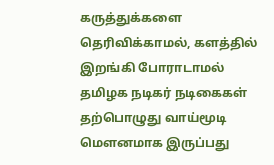கருத்துக்களை தெரிவிக்காமல், களத்தில் இறங்கி போராடாமல் தமிழக நடிகர் நடிகைகள் தற்பொழுது வாய்மூடி மௌனமாக இருப்பது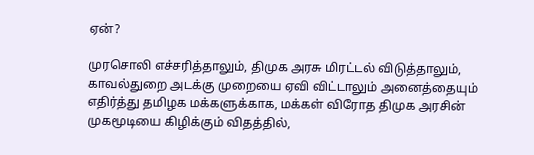ஏன்?

முரசொலி எச்சரித்தாலும், திமுக அரசு மிரட்டல் விடுத்தாலும், காவல்துறை அடக்கு முறையை ஏவி விட்டாலும் அனைத்தையும் எதிர்த்து தமிழக மக்களுக்காக, மக்கள் விரோத திமுக அரசின் முகமூடியை கிழிக்கும் விதத்தில்,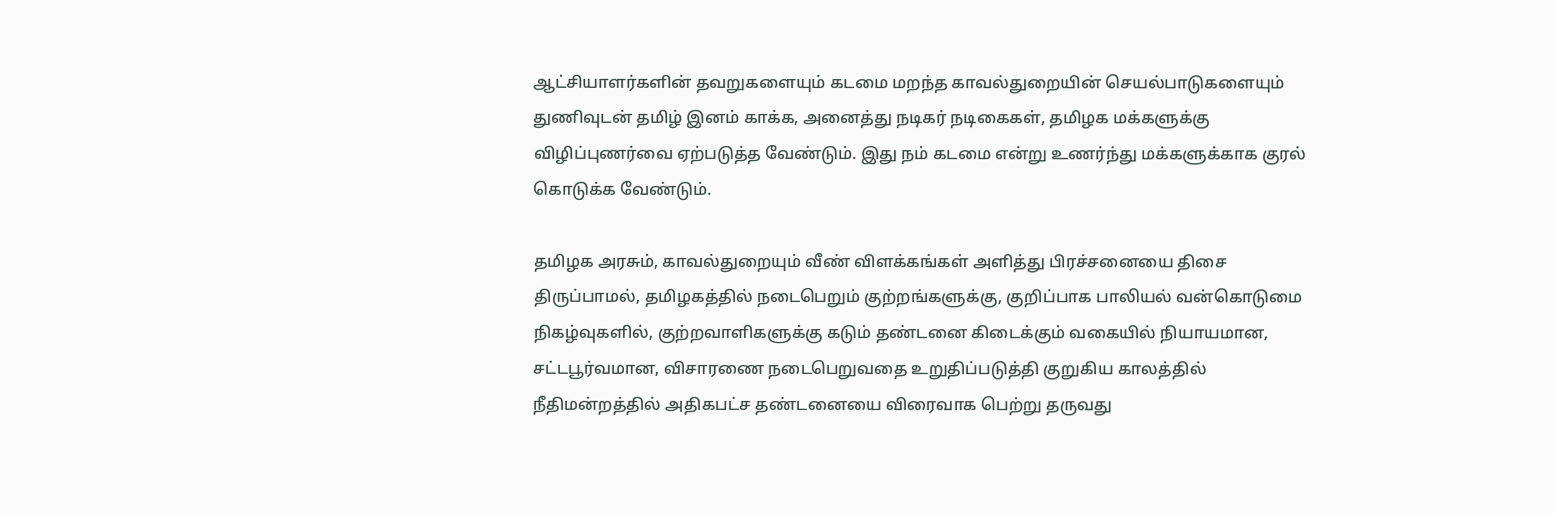ஆட்சியாளர்களின் தவறுகளையும் கடமை மறந்த காவல்துறையின் செயல்பாடுகளையும் துணிவுடன் தமிழ் இனம் காக்க, அனைத்து நடிகர் நடிகைகள், தமிழக மக்களுக்கு விழிப்புணர்வை ஏற்படுத்த வேண்டும். இது நம் கடமை என்று உணர்ந்து மக்களுக்காக குரல் கொடுக்க வேண்டும்.

தமிழக அரசும், காவல்துறையும் வீண் விளக்கங்கள் அளித்து பிரச்சனையை திசை திருப்பாமல், தமிழகத்தில் நடைபெறும் குற்றங்களுக்கு, குறிப்பாக பாலியல் வன்கொடுமை நிகழ்வுகளில், குற்றவாளிகளுக்கு கடும் தண்டனை கிடைக்கும் வகையில் நியாயமான, சட்டபூர்வமான, விசாரணை நடைபெறுவதை உறுதிப்படுத்தி குறுகிய காலத்தில் நீதிமன்றத்தில் அதிகபட்ச தண்டனையை விரைவாக பெற்று தருவது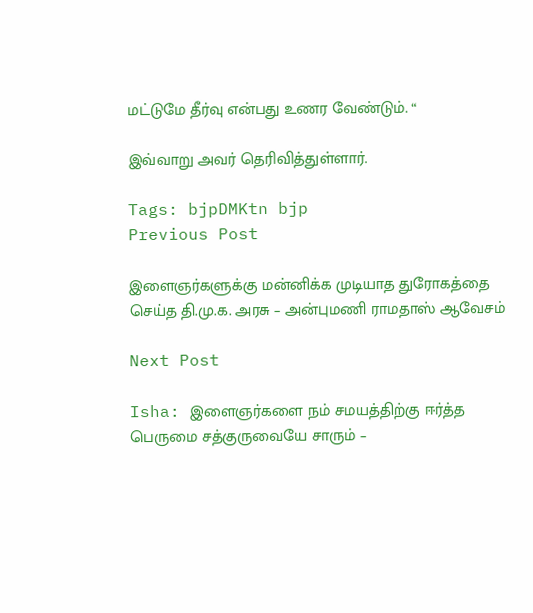மட்டுமே தீர்வு என்பது உணர வேண்டும். “

இவ்வாறு அவர் தெரிவித்துள்ளார்.

Tags: bjpDMKtn bjp
Previous Post

இளைஞர்களுக்கு மன்னிக்க முடியாத துரோகத்தை செய்த தி.மு.க. அரசு – அன்புமணி ராமதாஸ் ஆவேசம்

Next Post

Isha: இளைஞர்களை நம் சமயத்திற்கு ஈர்த்த பெருமை சத்குருவையே சாரும் –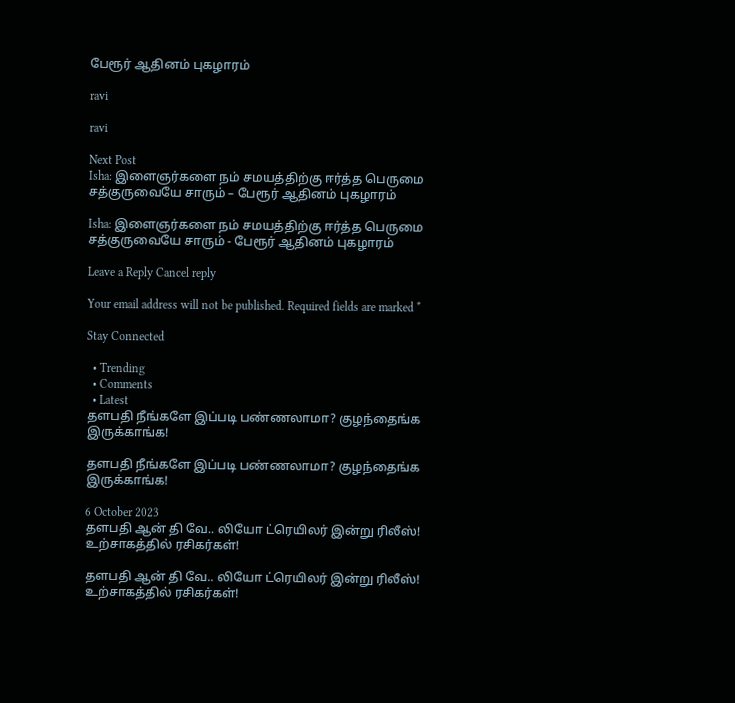பேரூர் ஆதினம் புகழாரம்

ravi

ravi

Next Post
Isha: இளைஞர்களை நம் சமயத்திற்கு ஈர்த்த பெருமை சத்குருவையே சாரும் – பேரூர் ஆதினம் புகழாரம்

Isha: இளைஞர்களை நம் சமயத்திற்கு ஈர்த்த பெருமை சத்குருவையே சாரும் - பேரூர் ஆதினம் புகழாரம்

Leave a Reply Cancel reply

Your email address will not be published. Required fields are marked *

Stay Connected

  • Trending
  • Comments
  • Latest
தளபதி நீங்களே இப்படி பண்ணலாமா? குழந்தைங்க இருக்காங்க!

தளபதி நீங்களே இப்படி பண்ணலாமா? குழந்தைங்க இருக்காங்க!

6 October 2023
தளபதி ஆன் தி வே.. லியோ ட்ரெயிலர் இன்று ரிலீஸ்! உற்சாகத்தில் ரசிகர்கள்!

தளபதி ஆன் தி வே.. லியோ ட்ரெயிலர் இன்று ரிலீஸ்! உற்சாகத்தில் ரசிகர்கள்!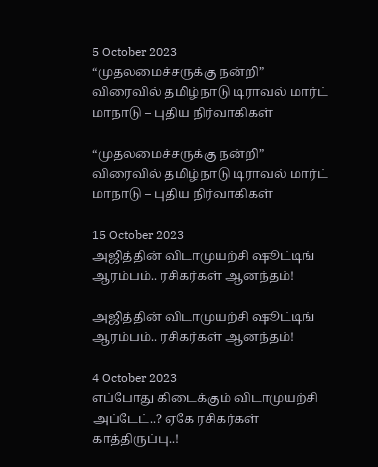5 October 2023
“முதலமைச்சருக்கு நன்றி” விரைவில் தமிழ்நாடு டிராவல் மார்ட் மாநாடு – புதிய நிர்வாகிகள்

“முதலமைச்சருக்கு நன்றி” விரைவில் தமிழ்நாடு டிராவல் மார்ட் மாநாடு – புதிய நிர்வாகிகள்

15 October 2023
அஜித்தின் விடாமுயற்சி ஷூட்டிங் ஆரம்பம்.. ரசிகர்கள் ஆனந்தம்!

அஜித்தின் விடாமுயற்சி ஷூட்டிங் ஆரம்பம்.. ரசிகர்கள் ஆனந்தம்!

4 October 2023
எப்போது கிடைக்கும் விடாமுயற்சி அப்டேட்..? ஏகே ரசிகர்கள் காத்திருப்பு..!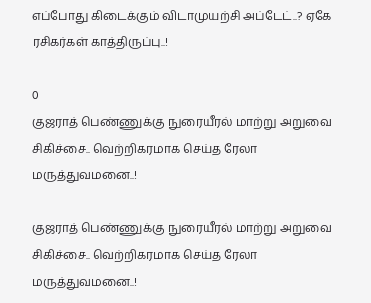எப்போது கிடைக்கும் விடாமுயற்சி அப்டேட்..? ஏகே ரசிகர்கள் காத்திருப்பு..!

0
குஜராத் பெண்ணுக்கு நுரையீரல் மாற்று அறுவை சிகிச்சை.. வெற்றிகரமாக செய்த ரேலா மருத்துவமனை..!

குஜராத் பெண்ணுக்கு நுரையீரல் மாற்று அறுவை சிகிச்சை.. வெற்றிகரமாக செய்த ரேலா மருத்துவமனை..!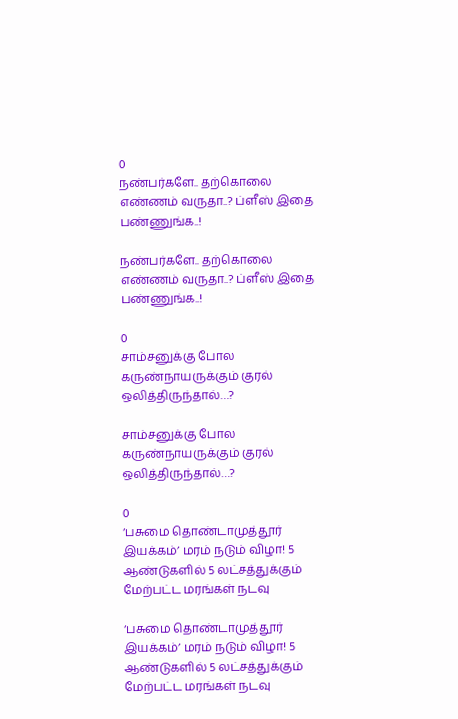0
நண்பர்களே.. தற்கொலை எண்ணம் வருதா..? ப்ளீஸ் இதை பண்ணுங்க..!

நண்பர்களே.. தற்கொலை எண்ணம் வருதா..? ப்ளீஸ் இதை பண்ணுங்க..!

0
சாம்சனுக்கு போல கருண்நாயருக்கும் குரல் ஒலித்திருந்தால்…?

சாம்சனுக்கு போல கருண்நாயருக்கும் குரல் ஒலித்திருந்தால்…?

0
‘பசுமை தொண்டாமுத்தூர் இயக்கம்’ மரம் நடும் விழா! 5 ஆண்டுகளில் 5 லட்சத்துக்கும் மேற்பட்ட மரங்கள் நடவு

‘பசுமை தொண்டாமுத்தூர் இயக்கம்’ மரம் நடும் விழா! 5 ஆண்டுகளில் 5 லட்சத்துக்கும் மேற்பட்ட மரங்கள் நடவு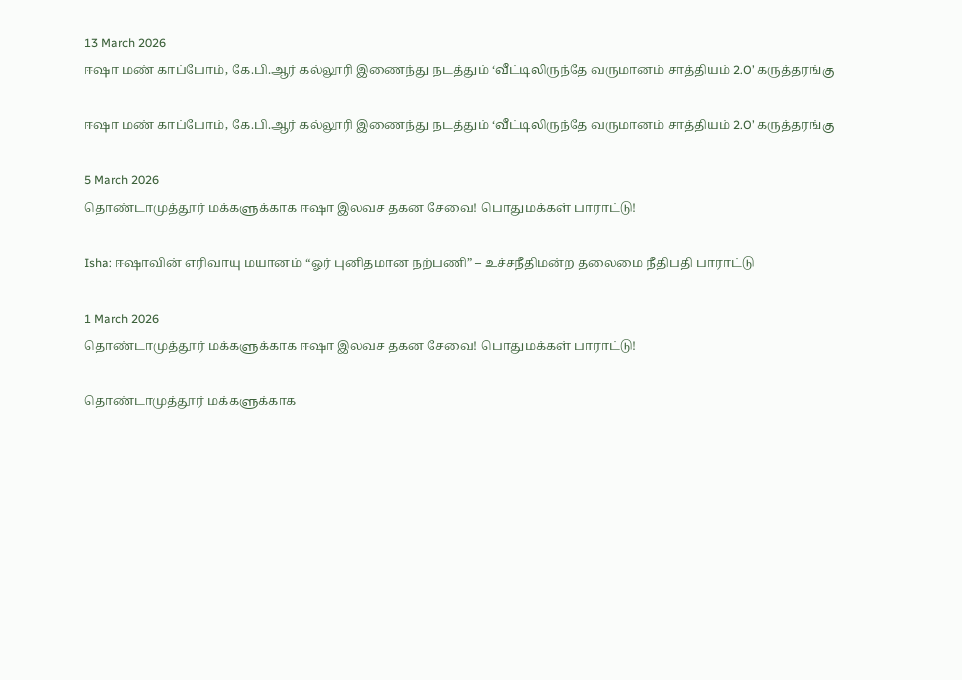13 March 2026
ஈஷா மண் காப்போம், கே.பி.ஆர் கல்லூரி இணைந்து நடத்தும் ‘வீட்டிலிருந்தே வருமானம் சாத்தியம் 2.O’ கருத்தரங்கு

ஈஷா மண் காப்போம், கே.பி.ஆர் கல்லூரி இணைந்து நடத்தும் ‘வீட்டிலிருந்தே வருமானம் சாத்தியம் 2.O’ கருத்தரங்கு

5 March 2026
தொண்டாமுத்தூர் மக்களுக்காக ஈஷா இலவச தகன சேவை! பொதுமக்கள் பாராட்டு!

Isha: ஈஷாவின் எரிவாயு மயானம் “ஓர் புனிதமான நற்பணி” – உச்சநீதிமன்ற தலைமை நீதிபதி பாராட்டு

1 March 2026
தொண்டாமுத்தூர் மக்களுக்காக ஈஷா இலவச தகன சேவை! பொதுமக்கள் பாராட்டு!

தொண்டாமுத்தூர் மக்களுக்காக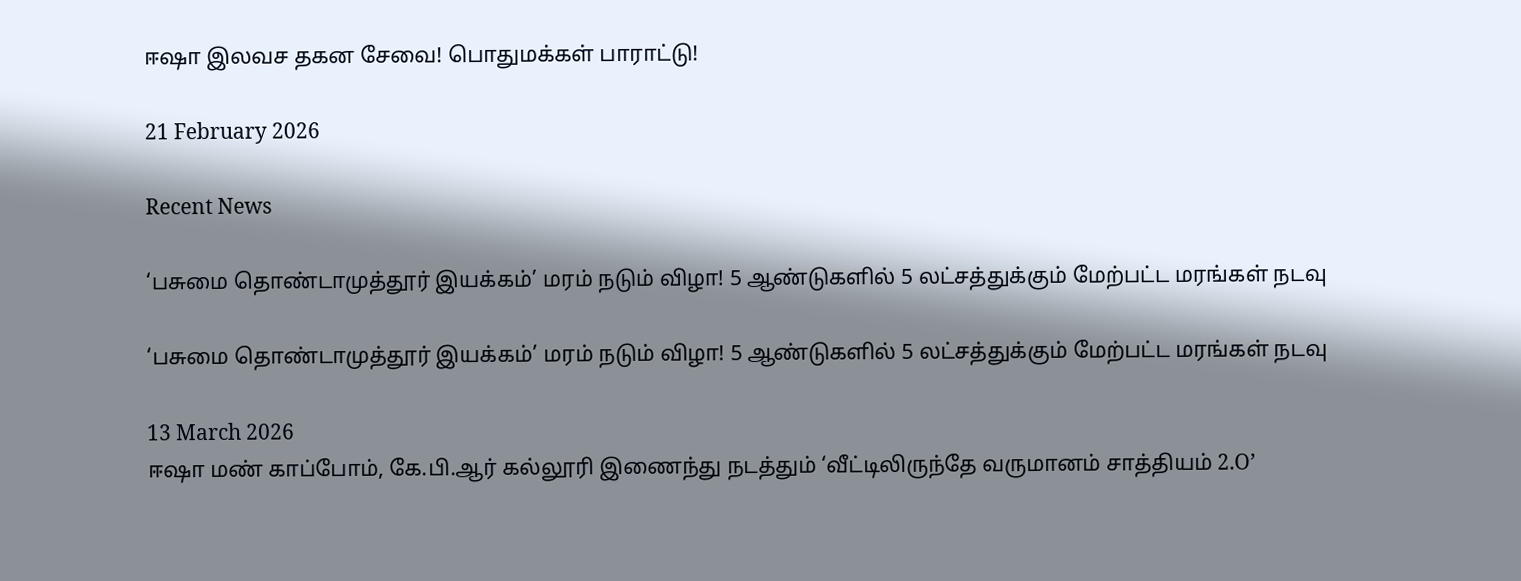ஈஷா இலவச தகன சேவை! பொதுமக்கள் பாராட்டு!

21 February 2026

Recent News

‘பசுமை தொண்டாமுத்தூர் இயக்கம்’ மரம் நடும் விழா! 5 ஆண்டுகளில் 5 லட்சத்துக்கும் மேற்பட்ட மரங்கள் நடவு

‘பசுமை தொண்டாமுத்தூர் இயக்கம்’ மரம் நடும் விழா! 5 ஆண்டுகளில் 5 லட்சத்துக்கும் மேற்பட்ட மரங்கள் நடவு

13 March 2026
ஈஷா மண் காப்போம், கே.பி.ஆர் கல்லூரி இணைந்து நடத்தும் ‘வீட்டிலிருந்தே வருமானம் சாத்தியம் 2.O’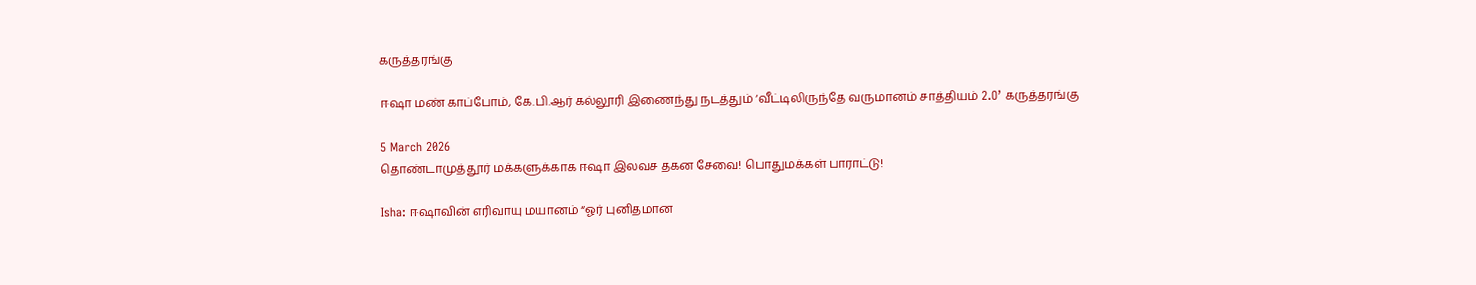கருத்தரங்கு

ஈஷா மண் காப்போம், கே.பி.ஆர் கல்லூரி இணைந்து நடத்தும் ‘வீட்டிலிருந்தே வருமானம் சாத்தியம் 2.O’ கருத்தரங்கு

5 March 2026
தொண்டாமுத்தூர் மக்களுக்காக ஈஷா இலவச தகன சேவை! பொதுமக்கள் பாராட்டு!

Isha: ஈஷாவின் எரிவாயு மயானம் “ஓர் புனிதமான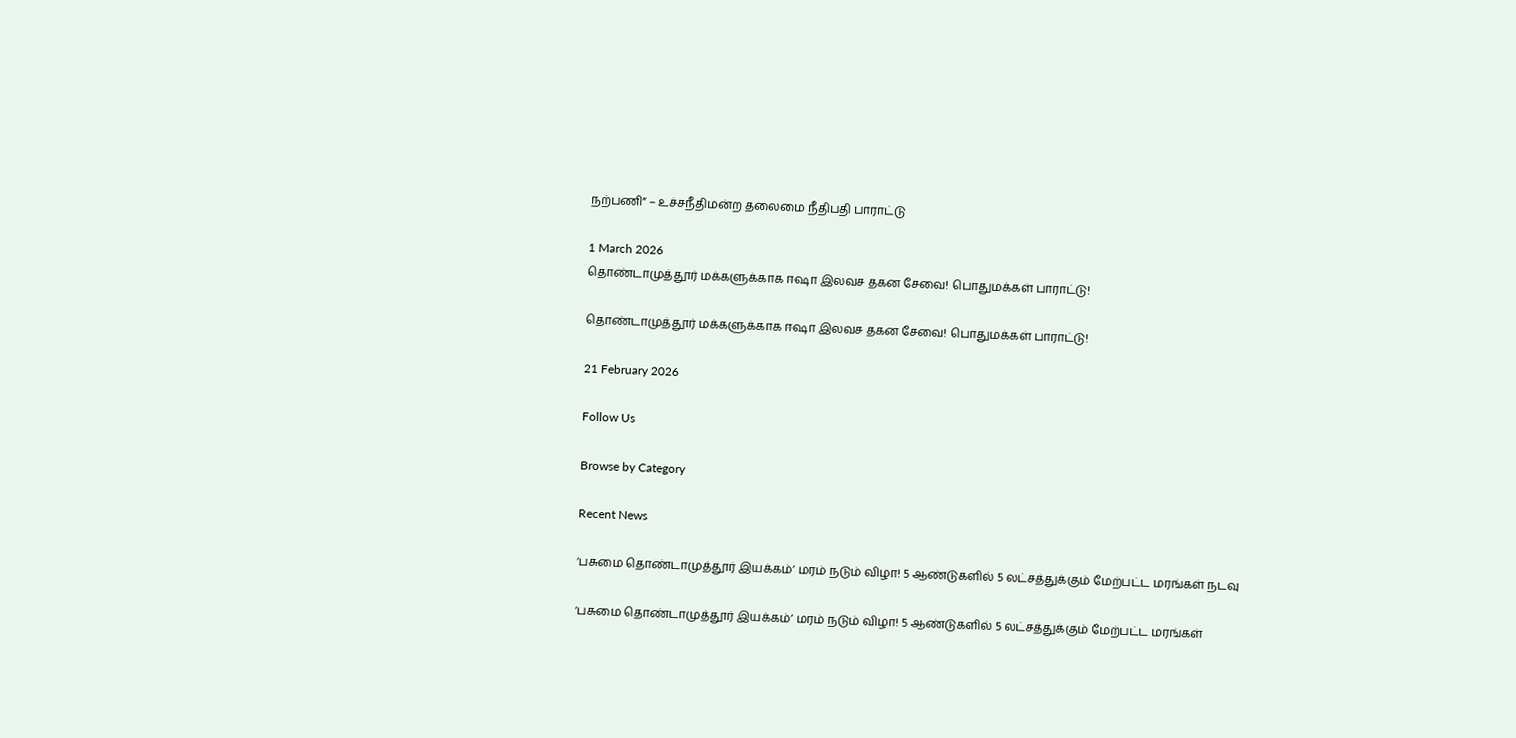நற்பணி” – உச்சநீதிமன்ற தலைமை நீதிபதி பாராட்டு

1 March 2026
தொண்டாமுத்தூர் மக்களுக்காக ஈஷா இலவச தகன சேவை! பொதுமக்கள் பாராட்டு!

தொண்டாமுத்தூர் மக்களுக்காக ஈஷா இலவச தகன சேவை! பொதுமக்கள் பாராட்டு!

21 February 2026

Follow Us

Browse by Category

Recent News

‘பசுமை தொண்டாமுத்தூர் இயக்கம்’ மரம் நடும் விழா! 5 ஆண்டுகளில் 5 லட்சத்துக்கும் மேற்பட்ட மரங்கள் நடவு

‘பசுமை தொண்டாமுத்தூர் இயக்கம்’ மரம் நடும் விழா! 5 ஆண்டுகளில் 5 லட்சத்துக்கும் மேற்பட்ட மரங்கள்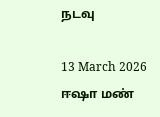நடவு

13 March 2026
ஈஷா மண்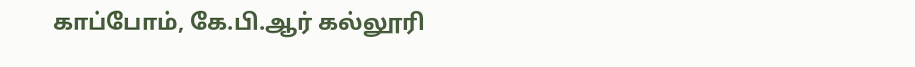காப்போம், கே.பி.ஆர் கல்லூரி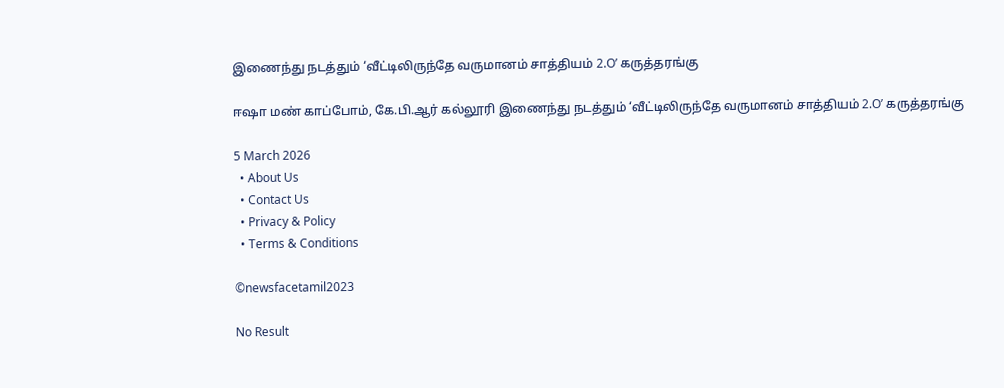இணைந்து நடத்தும் ‘வீட்டிலிருந்தே வருமானம் சாத்தியம் 2.O’ கருத்தரங்கு

ஈஷா மண் காப்போம், கே.பி.ஆர் கல்லூரி இணைந்து நடத்தும் ‘வீட்டிலிருந்தே வருமானம் சாத்தியம் 2.O’ கருத்தரங்கு

5 March 2026
  • About Us
  • Contact Us
  • Privacy & Policy
  • Terms & Conditions

©newsfacetamil2023

No Result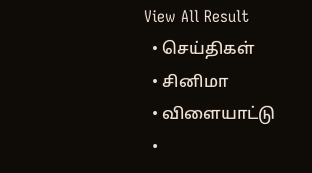View All Result
  • செய்திகள்
  • சினிமா
  • விளையாட்டு
  •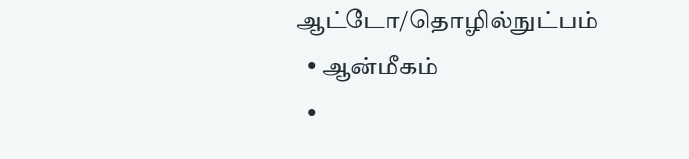ஆட்டோ/தொழில்நுட்பம்
  • ஆன்மீகம்
  •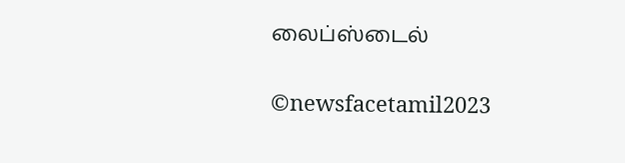லைப்ஸ்டைல்

©newsfacetamil2023